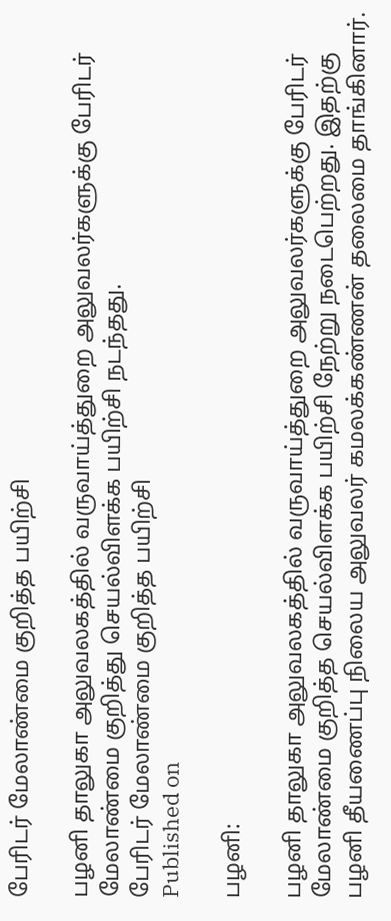பேரிடர் மேலாண்மை குறித்த பயிற்சி

பழனி தாலுகா அலுவலகத்தில் வருவாய்த்துறை அலுவலர்களுக்கு பேரிடர் மேலாண்மை குறித்து செயல்விளக்க பயிற்சி நடந்தது.
பேரிடர் மேலாண்மை குறித்த பயிற்சி
Published on

பழனி:

பழனி தாலுகா அலுவலகத்தில் வருவாய்த்துறை அலுவலர்களுக்கு பேரிடர் மேலாண்மை குறித்த செயல்விளக்க பயிற்சி நேற்று நடைபெற்றது. இதற்கு பழனி தீயணைப்பு நிலைய அலுவலர் கமலக்கண்ணன் தலைமை தாங்கினார்.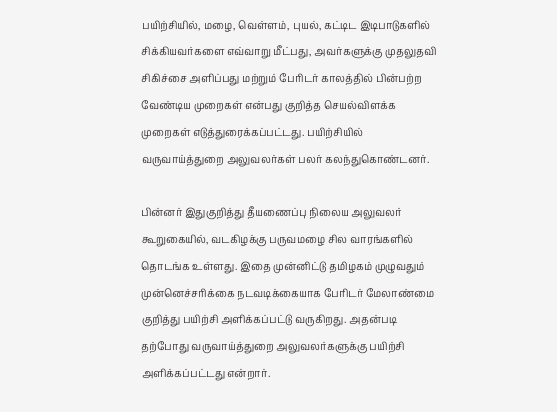பயிற்சியில், மழை, வெள்ளம், புயல், கட்டிட இடிபாடுகளில் சிக்கியவர்களை எவ்வாறு மீட்பது, அவர்களுக்கு முதலுதவி சிகிச்சை அளிப்பது மற்றும் பேரிடர் காலத்தில் பின்பற்ற வேண்டிய முறைகள் என்பது குறித்த செயல்விளக்க முறைகள் எடுத்துரைக்கப்பட்டது. பயிற்சியில் வருவாய்த்துறை அலுவலர்கள் பலர் கலந்துகொண்டனர்.

பின்னர் இதுகுறித்து தீயணைப்பு நிலைய அலுவலர் கூறுகையில், வடகிழக்கு பருவமழை சில வாரங்களில் தொடங்க உள்ளது. இதை முன்னிட்டு தமிழகம் முழுவதும் முன்னெச்சரிக்கை நடவடிக்கையாக பேரிடர் மேலாண்மை குறித்து பயிற்சி அளிக்கப்பட்டு வருகிறது. அதன்படி தற்போது வருவாய்த்துறை அலுவலர்களுக்கு பயிற்சி அளிக்கப்பட்டது என்றார்.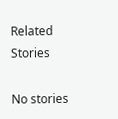Related Stories

No stories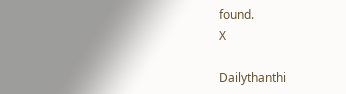found.
X

Dailythanthi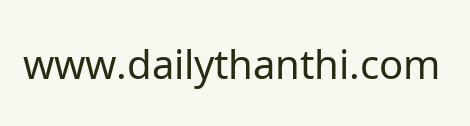www.dailythanthi.com